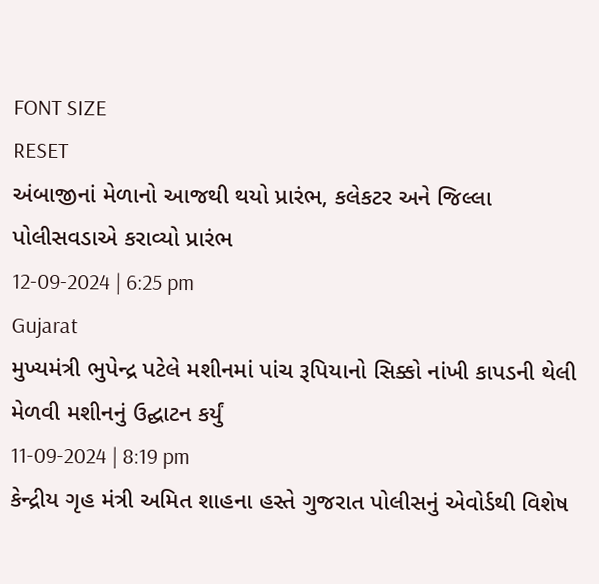FONT SIZE
RESET
અંબાજીનાં મેળાનો આજથી થયો પ્રારંભ, કલેકટર અને જિલ્લા પોલીસવડાએ કરાવ્યો પ્રારંભ
12-09-2024 | 6:25 pm
Gujarat
મુખ્યમંત્રી ભુપેન્દ્ર પટેલે મશીનમાં પાંચ રૂપિયાનો સિક્કો નાંખી કાપડની થેલી મેળવી મશીનનું ઉદ્ઘાટન કર્યું
11-09-2024 | 8:19 pm
કેન્દ્રીય ગૃહ મંત્રી અમિત શાહના હસ્તે ગુજરાત પોલીસનું એવોર્ડથી વિશેષ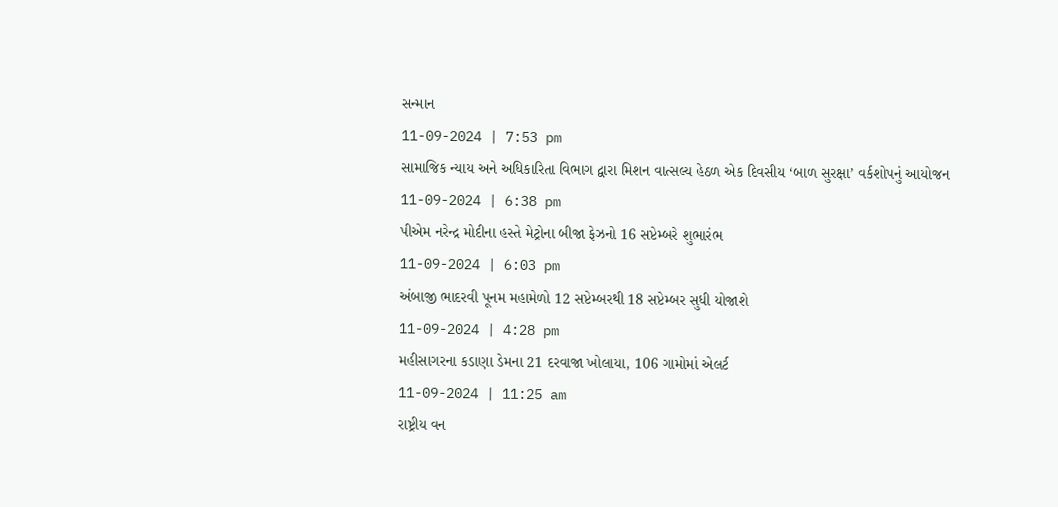સન્માન
11-09-2024 | 7:53 pm
સામાજિક ન્યાય અને અધિકારિતા વિભાગ દ્વારા મિશન વાત્સલ્ય હેઠળ એક દિવસીય ‘બાળ સુરક્ષા’ વર્કશોપનું આયોજન
11-09-2024 | 6:38 pm
પીએમ નરેન્દ્ર મોદીના હસ્તે મેટ્રોના બીજા ફેઝનો 16 સપ્ટેમ્બરે શુભારંભ
11-09-2024 | 6:03 pm
અંબાજી ભાદરવી પૂનમ મહામેળો 12 સપ્ટેમ્બરથી 18 સપ્ટેમ્બર સુધી યોજાશે
11-09-2024 | 4:28 pm
મહીસાગરના કડાણા ડેમના 21 દરવાજા ખોલાયા, 106 ગામોમાં એલર્ટ
11-09-2024 | 11:25 am
રાષ્ટ્રીય વન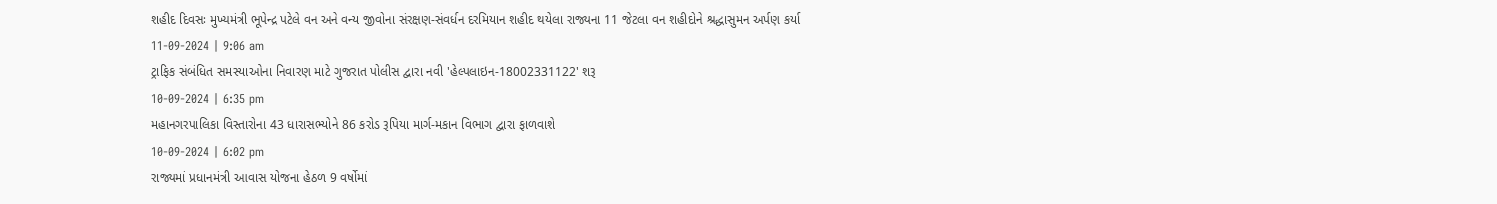શહીદ દિવસઃ મુખ્યમંત્રી ભૂપેન્દ્ર પટેલે વન અને વન્ય જીવોના સંરક્ષણ-સંવર્ધન દરમિયાન શહીદ થયેલા રાજ્યના 11 જેટલા વન શહીદોને શ્રદ્ધાસુમન અર્પણ કર્યા
11-09-2024 | 9:06 am
ટ્રાફિક સંબંધિત સમસ્યાઓના નિવારણ માટે ગુજરાત પોલીસ દ્વારા નવી 'હેલ્પલાઇન-18002331122' શરૂ
10-09-2024 | 6:35 pm
મહાનગરપાલિકા વિસ્તારોના 43 ધારાસભ્યોને 86 કરોડ રૂપિયા માર્ગ-મકાન વિભાગ દ્વારા ફાળવાશે
10-09-2024 | 6:02 pm
રાજ્યમાં પ્રધાનમંત્રી આવાસ યોજના હેઠળ 9 વર્ષોમાં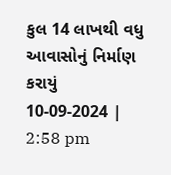કુલ 14 લાખથી વધુ આવાસોનું નિર્માણ કરાયું
10-09-2024 | 2:58 pm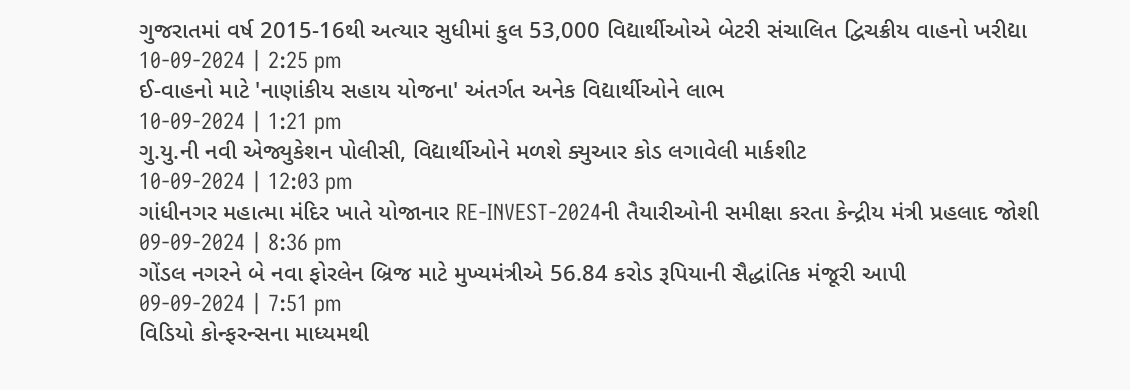ગુજરાતમાં વર્ષ 2015-16થી અત્યાર સુધીમાં કુલ 53,000 વિદ્યાર્થીઓએ બેટરી સંચાલિત દ્વિચક્રીય વાહનો ખરીદ્યા
10-09-2024 | 2:25 pm
ઈ-વાહનો માટે 'નાણાંકીય સહાય યોજના' અંતર્ગત અનેક વિદ્યાર્થીઓને લાભ
10-09-2024 | 1:21 pm
ગુ.યુ.ની નવી એજ્યુકેશન પોલીસી, વિદ્યાર્થીઓને મળશે ક્યુઆર કોડ લગાવેલી માર્કશીટ
10-09-2024 | 12:03 pm
ગાંધીનગર મહાત્મા મંદિર ખાતે યોજાનાર RE-INVEST-2024ની તૈયારીઓની સમીક્ષા કરતા કેન્દ્રીય મંત્રી પ્રહલાદ જોશી
09-09-2024 | 8:36 pm
ગોંડલ નગરને બે નવા ફોરલેન બ્રિજ માટે મુખ્યમંત્રીએ 56.84 કરોડ રૂપિયાની સૈદ્ધાંતિક મંજૂરી આપી
09-09-2024 | 7:51 pm
વિડિયો કોન્ફરન્સના માધ્યમથી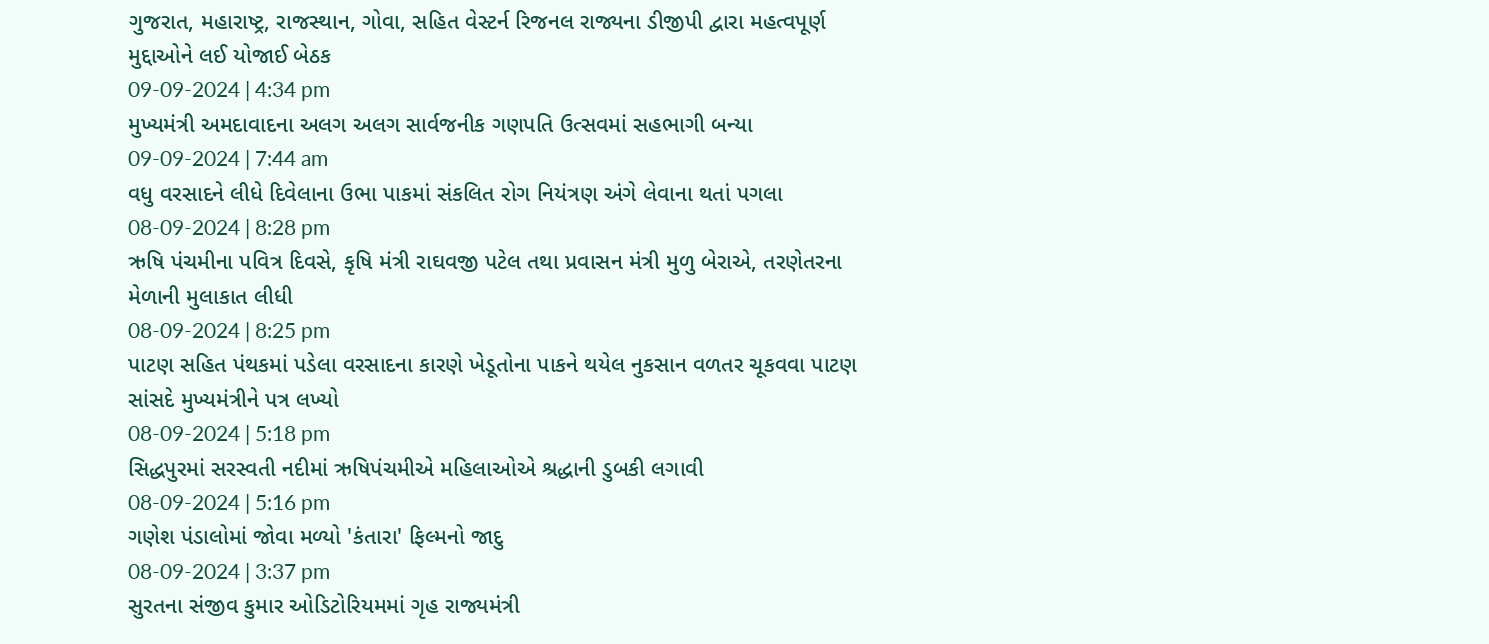ગુજરાત, મહારાષ્ટ્ર, રાજસ્થાન, ગોવા, સહિત વેસ્ટર્ન રિજનલ રાજ્યના ડીજીપી દ્વારા મહત્વપૂર્ણ મુદ્દાઓને લઈ યોજાઈ બેઠક
09-09-2024 | 4:34 pm
મુખ્યમંત્રી અમદાવાદના અલગ અલગ સાર્વજનીક ગણપતિ ઉત્સવમાં સહભાગી બન્યા
09-09-2024 | 7:44 am
વધુ વરસાદને લીધે દિવેલાના ઉભા પાકમાં સંકલિત રોગ નિયંત્રણ અંગે લેવાના થતાં પગલા
08-09-2024 | 8:28 pm
ઋષિ પંચમીના પવિત્ર દિવસે, કૃષિ મંત્રી રાઘવજી પટેલ તથા પ્રવાસન મંત્રી મુળુ બેરાએ, તરણેતરના મેળાની મુલાકાત લીધી
08-09-2024 | 8:25 pm
પાટણ સહિત પંથકમાં પડેલા વરસાદના કારણે ખેડૂતોના પાકને થયેલ નુકસાન વળતર ચૂકવવા પાટણ સાંસદે મુખ્યમંત્રીને પત્ર લખ્યો
08-09-2024 | 5:18 pm
સિદ્ધપુરમાં સરસ્વતી નદીમાં ઋષિપંચમીએ મહિલાઓએ શ્રદ્ધાની ડુબકી લગાવી
08-09-2024 | 5:16 pm
ગણેશ પંડાલોમાં જોવા મળ્યો 'કંતારા' ફિલ્મનો જાદુ
08-09-2024 | 3:37 pm
સુરતના સંજીવ કુમાર ઓડિટોરિયમમાં ગૃહ રાજ્યમંત્રી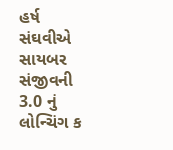હર્ષ સંઘવીએ સાયબર સંજીવની 3.0 નું લોન્ચિંગ ક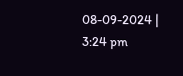08-09-2024 | 3:24 pm